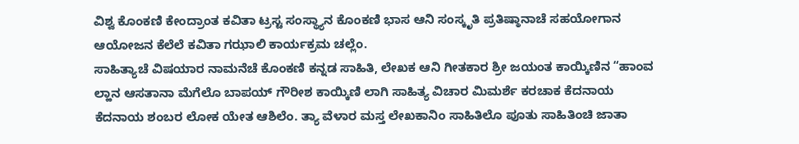ವಿಶ್ವ ಕೊಂಕಣಿ ಕೇಂದ್ರಾಂತ ಕವಿತಾ ಟ್ರಸ್ಟ ಸಂಸ್ಥ್ಯಾನ ಕೊಂಕಣಿ ಭಾಸ ಆನಿ ಸಂಸ್ಕೃತಿ ಪ್ರತಿಷ್ಠಾನಾಚೆ ಸಹಯೋಗಾನ ಆಯೋಜನ ಕೆಲೆಲೆ ಕವಿತಾ ಗಝಾಲಿ ಕಾರ್ಯಕ್ರಮ ಚಲ್ಲೆಂ.
ಸಾಹಿತ್ಯಾಚೆ ವಿಷಯಾರ ನಾಮನೆಚೆ ಕೊಂಕಣಿ ಕನ್ನಡ ಸಾಹಿತಿ, ಲೇಖಕ ಆನಿ ಗೀತಕಾರ ಶ್ರೀ ಜಯಂತ ಕಾಯ್ಕಿಣಿನ “ಹಾಂವ ಲ್ಹಾನ ಆಸತಾನಾ ಮೆಗೆಲೊ ಬಾಪಯ್ ಗೌರೀಶ ಕಾಯ್ಕಿಣಿ ಲಾಗಿ ಸಾಹಿತ್ಯ ವಿಚಾರ ಮಿಮರ್ಶೆ ಕರಚಾಕ ಕೆದನಾಯ ಕೆದನಾಯ ಶಂಬರ ಲೋಕ ಯೇತ ಆಶಿಲೆಂ. ತ್ಯಾ ವೆಳಾರ ಮಸ್ತ ಲೇಖಕಾನಿಂ ಸಾಹಿತಿಲೊ ಪೂತು ಸಾಹಿತಿಂಚಿ ಜಾತಾ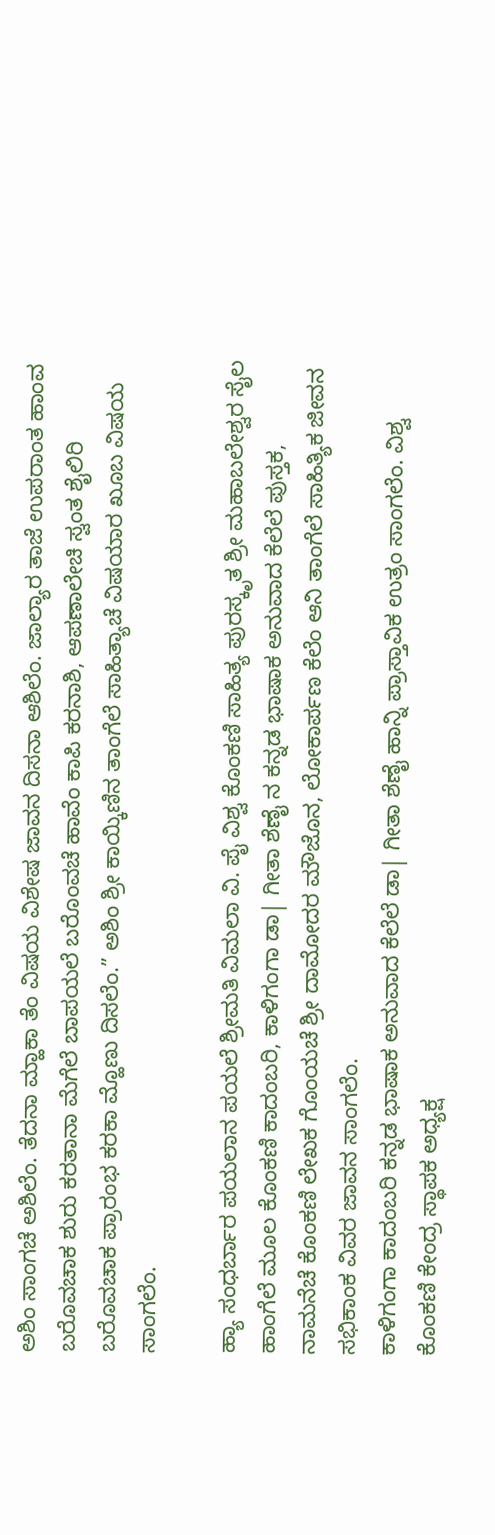ಅಶಿಂ ಸಾಂಗಚೆ ಅಶಿಲೆಂ. ತೆದನಾ ಮ್ಹಾಕಾ ತೆಂ ವಿಷಯ ವಿಶೇಷ ಜಾವನ ದಿಸನಾ ಆಶಿಲೆಂ. ಜಾಲ್ಯಾರ ತಾಜೆ ಉಪರಾಂತ ಹಾಂವ ಬರೊವಚಾಕ ಶುರು ಕರತಾನಾ ಮೆಗೆಲೆ ಬಾಪಯಲೆ ಬರೊಂವಚೆ ಹಾವೆಂ ಕಾಪಿ ಕರನಾಶಿ, ಆಪಣಾಲೇಚಿ ಸ್ವಂತ ಶೈಲಿರಿ ಬರೊವಚಾಕ ಪ್ರಾರಂಭ ಕರಕಾ ಮ್ಹೊಣು ದಿಸಲೆಂ.” ಅಶಿಂ ಶ್ರೀ ಕಾಯ್ಕಿಣಿನ ತಾಂಗೆಲೆ ಸಾಹಿತ್ಯಾಚೆ ವಿಷಯಾರ ಖೂಬ ವಿಷಯ ಸಾಂಗಲೆಂ.

ಹ್ಯಾ ಸಂಧರ್ಬಾರ ಪಯಲಾನ ಪಯಲೆ ಶ್ರೀಮತಿ ವಿಮಲಾ ವಿ. ಪೈ ವಿಶ್ವ ಕೊಂಕಣಿ ಸಾಹಿತ್ಯ ಪುರಸ್ಕೃತ ಶ್ರೀ ಮಹಾಬಲೇಶ್ವರ ಸೈಲ ಹಾಂಗೆಲೆ ಮೂಲ ಕೊಂಕಣಿ ಕಾದಂಬರಿ, ಕಾಳಿಗಂಗಾ ಡಾ| ಗೀತಾ ಶೆಣೈ ನ ಕನ್ನಡ ಭಾಷಾಕ ಅನುವಾದ ಕೆಲೆಲೆ ಪುಸ್ತಕ, ನಾಮನೆಚೆ ಕೊಂಕಣಿ ಲೇಖಕ ಗೊಂಯಚೆ ಶ್ರೀ ದಾಮೋದರ ಮೌಜೊನ, ಲೋಕಾರ್ಪಣ ಕೆಲೆಂ ಆನಿ ತಾಂಗೆಲೆ ಸಾಹಿತ್ಯಿಕ ಜೀವನ ಸಭಿಕಾಂಕ ವಿವರ ಜಾವನ ಸಾಂಗಲೆಂ.
ಕಾಳಿಗಂಗಾ ಕಾದಂಬರಿ ಕನ್ನಡ ಭಾಷಾಕ ಅನುವಾದ ಕೆಲೆಲೆ ಡಾ| ಗೀತಾ ಶೆಣೈ ಹಾನ್ನಿ ಪ್ರಾಸ್ತಾವಿಕ ಉತ್ರಂ ಸಾಂಗಲೆಂ. ವಿಶ್ವ ಕೊಂಕಣಿ ಕೇಂದ್ರ ಸ್ಥಾಪಕ ಅಧ್ಯಕ್ಷ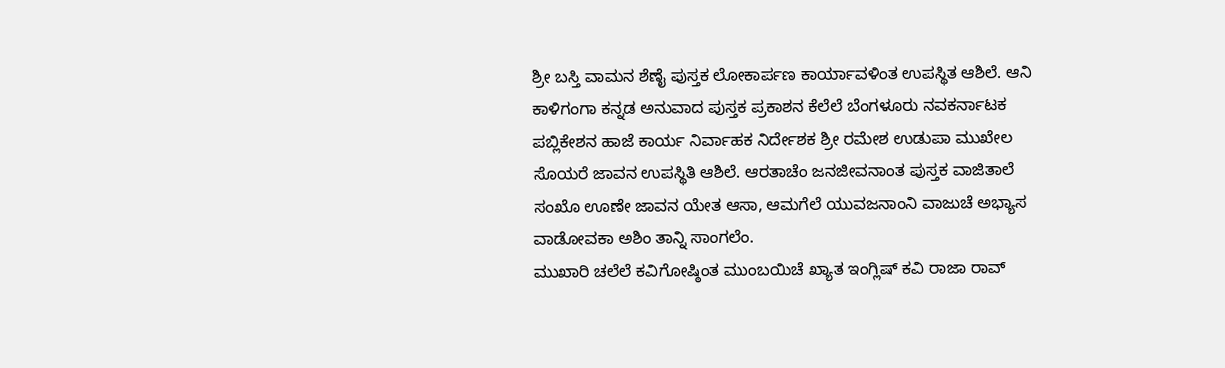ಶ್ರೀ ಬಸ್ತಿ ವಾಮನ ಶೆಣೈ ಪುಸ್ತಕ ಲೋಕಾರ್ಪಣ ಕಾರ್ಯಾವಳಿಂತ ಉಪಸ್ಥಿತ ಆಶಿಲೆ. ಆನಿ ಕಾಳಿಗಂಗಾ ಕನ್ನಡ ಅನುವಾದ ಪುಸ್ತಕ ಪ್ರಕಾಶನ ಕೆಲೆಲೆ ಬೆಂಗಳೂರು ನವಕರ್ನಾಟಕ ಪಬ್ಲಿಕೇಶನ ಹಾಜೆ ಕಾರ್ಯ ನಿರ್ವಾಹಕ ನಿರ್ದೇಶಕ ಶ್ರೀ ರಮೇಶ ಉಡುಪಾ ಮುಖೇಲ ಸೊಯರೆ ಜಾವನ ಉಪಸ್ಥಿತಿ ಆಶಿಲೆ. ಆರತಾಚೆಂ ಜನಜೀವನಾಂತ ಪುಸ್ತಕ ವಾಜಿತಾಲೆ ಸಂಖೊ ಊಣೇ ಜಾವನ ಯೇತ ಆಸಾ, ಆಮಗೆಲೆ ಯುವಜನಾಂನಿ ವಾಜುಚೆ ಅಭ್ಯಾಸ ವಾಡೋವಕಾ ಅಶಿಂ ತಾನ್ನಿ ಸಾಂಗಲೆಂ.
ಮುಖಾರಿ ಚಲೆಲೆ ಕವಿಗೋಷ್ಠಿಂತ ಮುಂಬಯಿಚೆ ಖ್ಯಾತ ಇಂಗ್ಲಿಷ್ ಕವಿ ರಾಜಾ ರಾವ್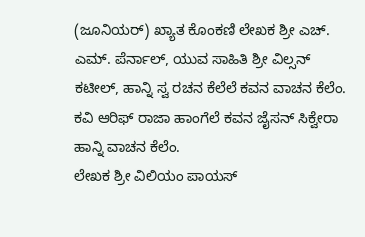(ಜೂನಿಯರ್) ಖ್ಯಾತ ಕೊಂಕಣಿ ಲೇಖಕ ಶ್ರೀ ಎಚ್. ಎಮ್. ಪೆರ್ನಾಲ್, ಯುವ ಸಾಹಿತಿ ಶ್ರೀ ವಿಲ್ಸನ್ ಕಟೀಲ್, ಹಾನ್ನಿ ಸ್ವ ರಚನ ಕೆಲೆಲೆ ಕವನ ವಾಚನ ಕೆಲೆಂ. ಕವಿ ಆರಿಫ್ ರಾಜಾ ಹಾಂಗೆಲೆ ಕವನ ಜೈಸನ್ ಸಿಕ್ವೇರಾ ಹಾನ್ನಿ ವಾಚನ ಕೆಲೆಂ.
ಲೇಖಕ ಶ್ರೀ ವಿಲಿಯಂ ಪಾಯಸ್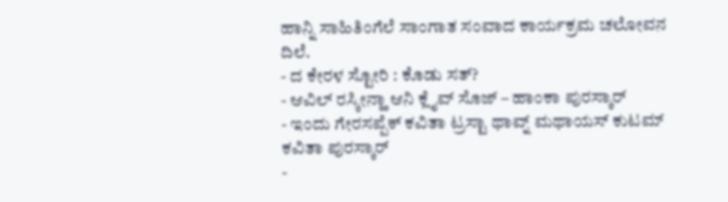ಹಾನ್ನಿ ಸಾಹಿತಿಂಗೆಲೆ ಸಾಂಗಾತ ಸಂವಾದ ಕಾರ್ಯಕ್ರಮ ಚಲೋವನ ದಿಲೆ.
- ದ ಕೇರಳ ಸ್ಟೋರಿ : ಕೊಡು ಸತ್?
- ಆವಿಲ್ ರಸ್ಕೀನ್ಹಾ ಆನಿ ಕ್ಲೈವ್ ಸೊಜ್ – ಹಾಂಕಾ ಪುರಸ್ಕಾರ್
- ಇಂದು ಗೇರಸಪ್ಪೆಕ್ ಕವಿತಾ ಟ್ರಸ್ಟಾ ಥಾವ್ನ್ ಮಥಾಯಸ್ ಕುಟಮ್ ಕವಿತಾ ಪುರಸ್ಕಾರ್
-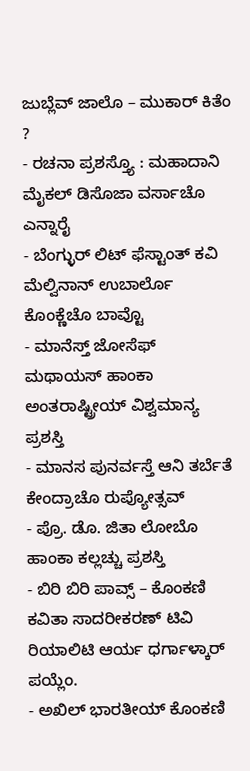ಜುಬ್ಲೆವ್ ಜಾಲೊ – ಮುಕಾರ್ ಕಿತೆಂ ?
- ರಚನಾ ಪ್ರಶಸ್ತ್ಯೊ : ಮಹಾದಾನಿ ಮೈಕಲ್ ಡಿಸೊಜಾ ವರ್ಸಾಚೊ ಎನ್ನಾರೈ
- ಬೆಂಗ್ಳುರ್ ಲಿಟ್ ಫೆಸ್ಟಾಂತ್ ಕವಿ ಮೆಲ್ವಿನಾನ್ ಉಬಾರ್ಲೊ ಕೊಂಕ್ಣೆಚೊ ಬಾವ್ಟೊ
- ಮಾನೆಸ್ತ್ ಜೋಸೆಫ್ ಮಥಾಯಸ್ ಹಾಂಕಾ ಅಂತರಾಷ್ಟ್ರೀಯ್ ವಿಶ್ವಮಾನ್ಯ ಪ್ರಶಸ್ತಿ
- ಮಾನಸ ಪುನರ್ವಸ್ತೆ ಆನಿ ತರ್ಬೆತೆ ಕೇಂದ್ರಾಚೊ ರುಪ್ಯೋತ್ಸವ್
- ಪ್ರೊ. ಡೊ. ಜಿತಾ ಲೋಬೊ ಹಾಂಕಾ ಕಲ್ಲಚ್ಚು ಪ್ರಶಸ್ತಿ
- ಬಿರಿ ಬಿರಿ ಪಾವ್ಸ್ – ಕೊಂಕಣಿ ಕವಿತಾ ಸಾದರೀಕರಣ್ ಟಿವಿ ರಿಯಾಲಿಟಿ ಆರ್ಯ ಧರ್ಗಾಳ್ಕಾರ್ ಪಯ್ಲೆಂ.
- ಅಖಿಲ್ ಭಾರತೀಯ್ ಕೊಂಕಣಿ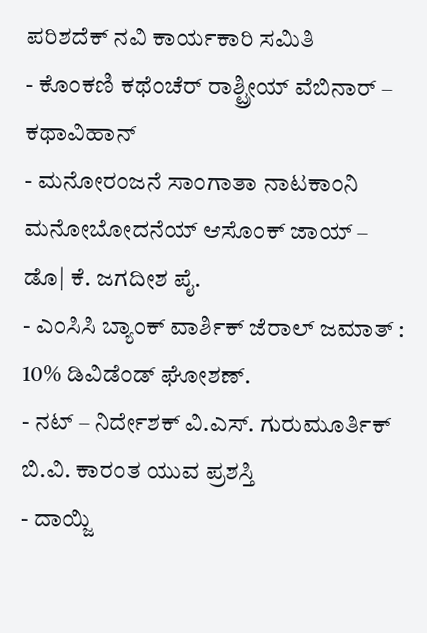ಪರಿಶದೆಕ್ ನವಿ ಕಾರ್ಯಕಾರಿ ಸಮಿತಿ
- ಕೊಂಕಣಿ ಕಥೆಂಚೆರ್ ರಾಶ್ಟ್ರೀಯ್ ವೆಬಿನಾರ್ – ಕಥಾವಿಹಾನ್
- ಮನೋರಂಜನೆ ಸಾಂಗಾತಾ ನಾಟಕಾಂನಿ ಮನೋಬೋದನೆಯ್ ಆಸೊಂಕ್ ಜಾಯ್ – ಡೊ| ಕೆ. ಜಗದೀಶ ಪೈ.
- ಎಂಸಿಸಿ ಬ್ಯಾಂಕ್ ವಾರ್ಶಿಕ್ ಜೆರಾಲ್ ಜಮಾತ್ : 10% ಡಿವಿಡೆಂಡ್ ಘೋಶಣ್.
- ನಟ್ – ನಿರ್ದೇಶಕ್ ವಿ.ಎಸ್. ಗುರುಮೂರ್ತಿಕ್ ಬಿ.ವಿ. ಕಾರಂತ ಯುವ ಪ್ರಶಸ್ತಿ
- ದಾಯ್ಜಿ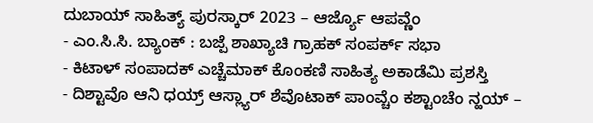ದುಬಾಯ್ ಸಾಹಿತ್ಯ್ ಪುರಸ್ಕಾರ್ 2023 – ಆರ್ಜ್ಯೊ ಆಪವ್ಣೆಂ
- ಎಂ.ಸಿ.ಸಿ. ಬ್ಯಾಂಕ್ : ಬಜ್ಪೆ ಶಾಖ್ಯಾಚಿ ಗ್ರಾಹಕ್ ಸಂಪರ್ಕ್ ಸಭಾ
- ಕಿಟಾಳ್ ಸಂಪಾದಕ್ ಎಚ್ಚೆಮಾಕ್ ಕೊಂಕಣಿ ಸಾಹಿತ್ಯ ಅಕಾಡೆಮಿ ಪ್ರಶಸ್ತಿ
- ದಿಶ್ಟಾವೊ ಆನಿ ಧಯ್ರ್ ಆಸ್ಲ್ಯಾರ್ ಶೆವೊಟಾಕ್ ಪಾಂವ್ಚೆಂ ಕಶ್ಟಾಂಚೆಂ ನ್ಹಯ್ –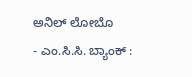ಅನಿಲ್ ಲೋಬೊ
- ಎಂ.ಸಿ.ಸಿ. ಬ್ಯಾಂಕ್ :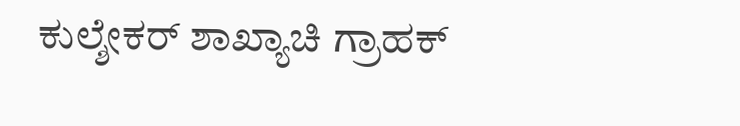ಕುಲ್ಶೇಕರ್ ಶಾಖ್ಯಾಚಿ ಗ್ರಾಹಕ್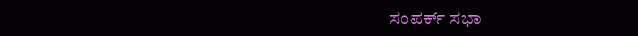ಸಂಪರ್ಕ್ ಸಭಾ